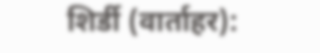शिर्डी (वार्ताहर):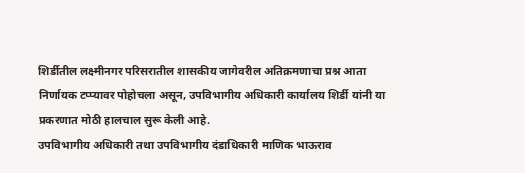शिर्डीतील लक्ष्मीनगर परिसरातील शासकीय जागेवरील अतिक्रमणाचा प्रश्न आता निर्णायक टप्प्यावर पोहोचला असून, उपविभागीय अधिकारी कार्यालय शिर्डी यांनी या प्रकरणात मोठी हालचाल सुरू केली आहे.
उपविभागीय अधिकारी तथा उपविभागीय दंडाधिकारी माणिक भाऊराव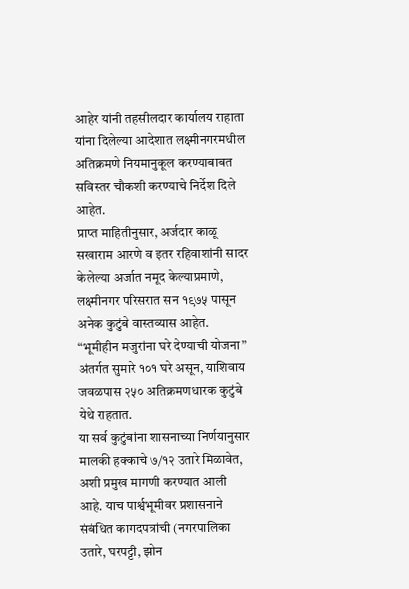आहेर यांनी तहसीलदार कार्यालय राहाता यांना दिलेल्या आदेशात लक्ष्मीनगरमधील अतिक्रमणे नियमानुकूल करण्याबाबत सविस्तर चौकशी करण्याचे निर्देश दिले आहेत.
प्राप्त माहितीनुसार, अर्जदार काळू सखाराम आरणे व इतर रहिवाशांनी सादर केलेल्या अर्जात नमूद केल्याप्रमाणे, लक्ष्मीनगर परिसरात सन १९७५ पासून अनेक कुटुंबे वास्तव्यास आहेत. “भूमीहीन मजुरांना घरे देण्याची योजना” अंतर्गत सुमारे १०१ घरे असून, याशिवाय जवळपास २५० अतिक्रमणधारक कुटुंबे येथे राहतात.
या सर्व कुटुंबांना शासनाच्या निर्णयानुसार मालकी हक्काचे ७/१२ उतारे मिळावेत, अशी प्रमुख मागणी करण्यात आली आहे. याच पार्श्वभूमीवर प्रशासनाने संबंधित कागदपत्रांची (नगरपालिका उतारे, घरपट्टी, झोन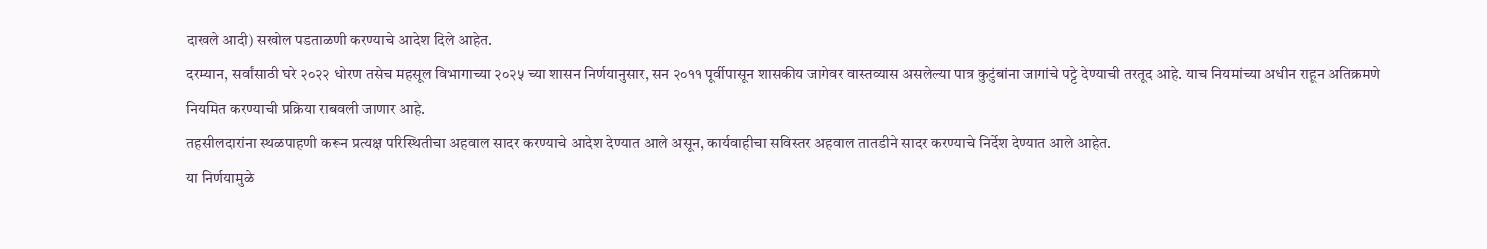दाखले आदी) सखोल पडताळणी करण्याचे आदेश दिले आहेत.
दरम्यान, सर्वांसाठी घरे २०२२ धोरण तसेच महसूल विभागाच्या २०२५ च्या शासन निर्णयानुसार, सन २०११ पूर्वीपासून शासकीय जागेवर वास्तव्यास असलेल्या पात्र कुटुंबांना जागांचे पट्टे देण्याची तरतूद आहे. याच नियमांच्या अधीन राहून अतिक्रमणे नियमित करण्याची प्रक्रिया राबवली जाणार आहे.
तहसीलदारांना स्थळपाहणी करून प्रत्यक्ष परिस्थितीचा अहवाल सादर करण्याचे आदेश देण्यात आले असून, कार्यवाहीचा सविस्तर अहवाल तातडीने सादर करण्याचे निर्देश देण्यात आले आहेत.
या निर्णयामुळे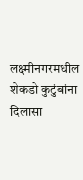लक्ष्मीनगरमधील शेकडो कुटुंबांना दिलासा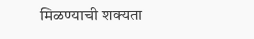मिळण्याची शक्यता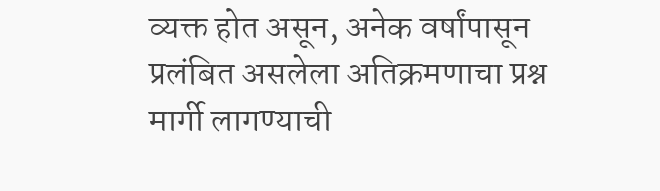व्यक्त होत असून, अनेक वर्षांपासून प्रलंबित असलेला अतिक्रमणाचा प्रश्न मार्गी लागण्याची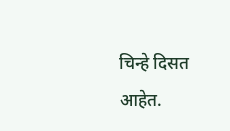चिन्हे दिसत आहेत.